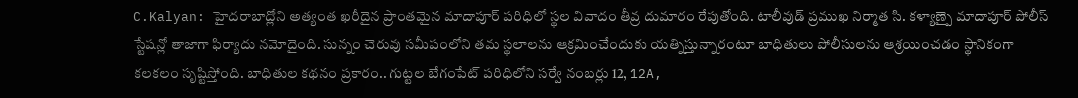C.Kalyan: హైదరాబాద్లోని అత్యంత ఖరీదైన ప్రాంతమైన మాదాపూర్ పరిధిలో స్థల వివాదం తీవ్ర దుమారం రేపుతోంది. టాలీవుడ్ ప్రముఖ నిర్మాత సి. కళ్యాణ్పై మాదాపూర్ పోలీస్ స్టేషన్లో తాజాగా ఫిర్యాదు నమోదైంది. సున్నం చెరువు సమీపంలోని తమ స్థలాలను ఆక్రమించేందుకు యత్నిస్తున్నారంటూ బాధితులు పోలీసులను ఆశ్రయించడం స్థానికంగా కలకలం సృష్టిస్తోంది. బాధితుల కథనం ప్రకారం.. గుట్టల బేగంపేట్ పరిధిలోని సర్వే నంబర్లు 12, 12A,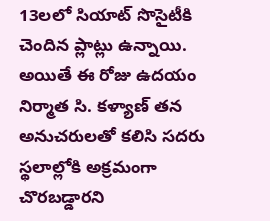13లలో సియాట్ సొసైటీకి చెందిన ప్లాట్లు ఉన్నాయి. అయితే ఈ రోజు ఉదయం నిర్మాత సి. కళ్యాణ్ తన అనుచరులతో కలిసి సదరు స్థలాల్లోకి అక్రమంగా చొరబడ్డారని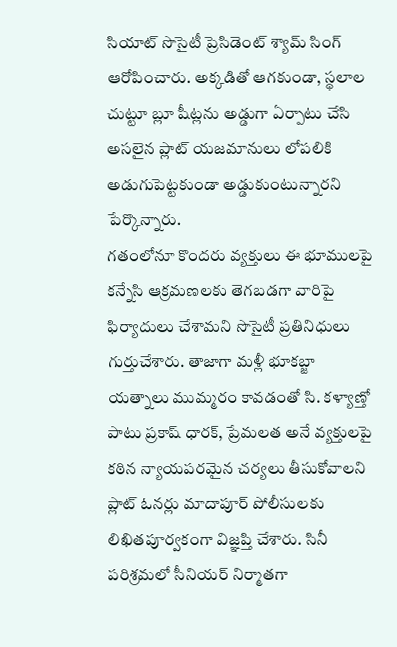సియాట్ సొసైటీ ప్రెసిడెంట్ శ్యామ్ సింగ్ ఆరోపించారు. అక్కడితో ఆగకుండా, స్థలాల చుట్టూ బ్లూ షీట్లను అడ్డుగా ఏర్పాటు చేసి అసలైన ప్లాట్ యజమానులు లోపలికి అడుగుపెట్టకుండా అడ్డుకుంటున్నారని పేర్కొన్నారు.
గతంలోనూ కొందరు వ్యక్తులు ఈ భూములపై కన్నేసి ఆక్రమణలకు తెగబడగా వారిపై ఫిర్యాదులు చేశామని సొసైటీ ప్రతినిధులు గుర్తుచేశారు. తాజాగా మళ్లీ భూకబ్జా యత్నాలు ముమ్మరం కావడంతో సి. కళ్యాణ్తో పాటు ప్రకాష్ ధారక్, ప్రేమలత అనే వ్యక్తులపై కఠిన న్యాయపరమైన చర్యలు తీసుకోవాలని ప్లాట్ ఓనర్లు మాదాపూర్ పోలీసులకు లిఖితపూర్వకంగా విజ్ఞప్తి చేశారు. సినీ పరిశ్రమలో సీనియర్ నిర్మాతగా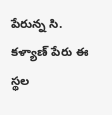పేరున్న సి. కళ్యాణ్ పేరు ఈ స్థల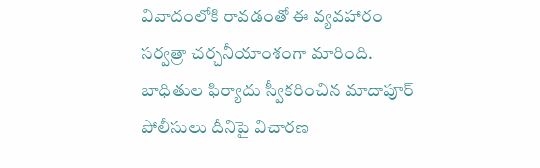వివాదంలోకి రావడంతో ఈ వ్యవహారం సర్వత్రా చర్చనీయాంశంగా మారింది. బాధితుల ఫిర్యాదు స్వీకరించిన మాదాపూర్ పోలీసులు దీనిపై విచారణ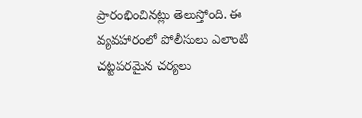ప్రారంభించినట్లు తెలుస్తోంది. ఈ వ్యవహారంలో పోలీసులు ఎలాంటి చట్టపరమైన చర్యలు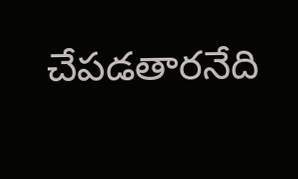చేపడతారనేది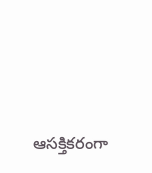ఆసక్తికరంగా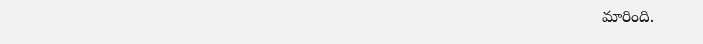మారింది.